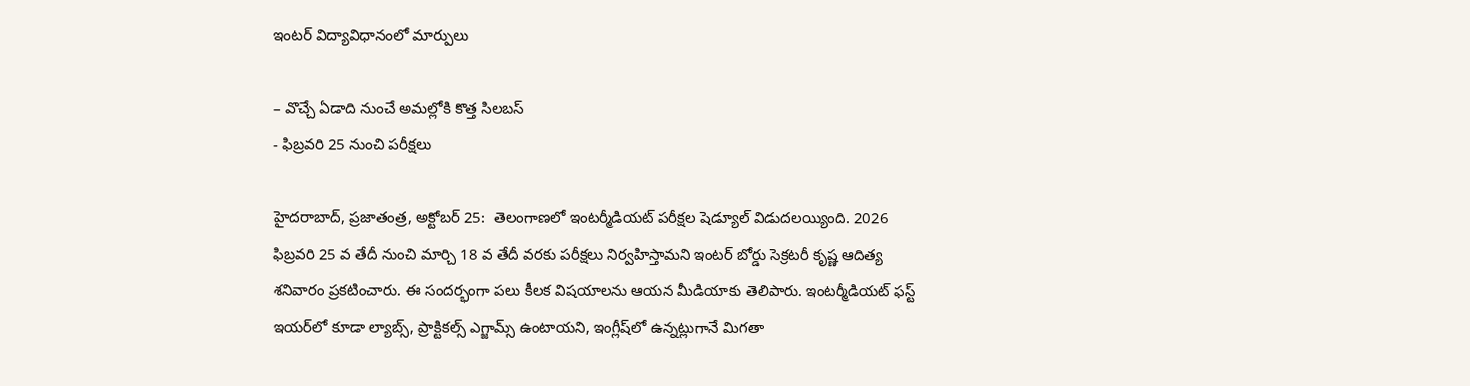ఇంటర్‌ ‌విద్యావిధానంలో మార్పులు

– వొచ్చే ఏడాది నుంచే అమల్లోకి కొత్త సిలబస్‌
- ఫిబ్రవరి 25 నుంచి పరీక్షలు

హైదరాబాద్‌, ప్రజాతంత్ర, అక్టోబర్‌ 25:  తెలంగాణలో ఇంటర్మీడియట్‌ ‌పరీక్షల షెడ్యూల్‌ ‌విడుదలయ్యింది. 2026 ఫిబ్రవరి 25 వ తేదీ నుంచి మార్చి 18 వ తేదీ వరకు పరీక్షలు నిర్వహిస్తామని ఇంటర్‌ ‌బోర్డు సెక్రటరీ కృష్ణ ఆదిత్య శనివారం ప్రకటించారు. ఈ సందర్భంగా పలు కీలక విషయాలను ఆయన మీడియాకు తెలిపారు. ఇంటర్మీడియట్‌ ‌ఫస్ట్ ఇయర్‌లో కూడా ల్యాబ్స్, ప్రాక్టికల్స్ ఎగ్జామ్స్ ఉం‌టాయని, ఇంగ్లీష్‌లో ఉన్నట్లుగానే మిగతా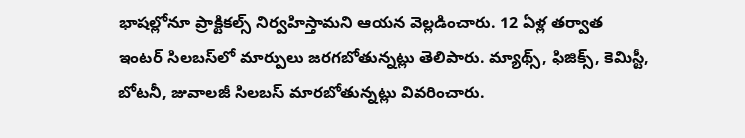భాషల్లోనూ ప్రాక్టికల్స్ నిర్వహిస్తామని ఆయ‌న‌ వెల్లడించారు. 12 ఏళ్ల తర్వాత ఇంటర్‌ ‌సిలబస్‌లో మార్పులు జరగబోతున్నట్లు తెలిపారు. మ్యాథ్స్, ఫిజిక్స్, కెమిస్టీ, బోటనీ, జువాలజీ సిలబస్‌ ‌మారబోతున్నట్లు వివరించారు.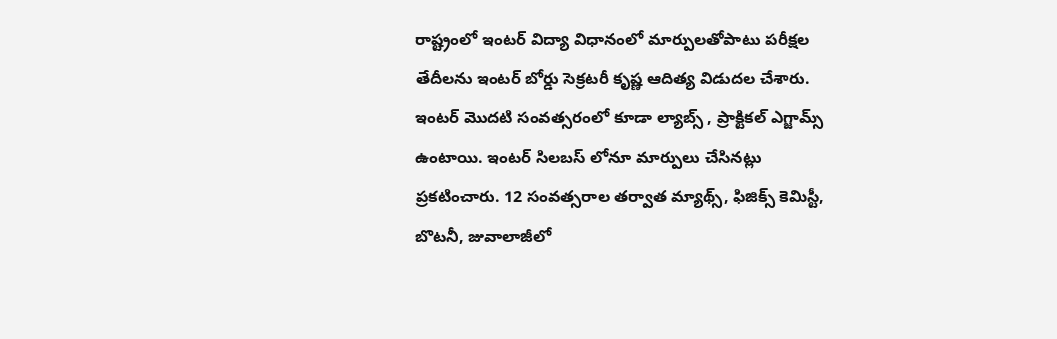రాష్ట్రంలో ఇంటర్‌ ‌విద్యా విధానంలో మార్పులతోపాటు పరీక్షల తేదీలను ఇంటర్‌ ‌బోర్డు సెక్రటరీ కృష్ణ ఆదిత్య విడుదల చేశారు. ఇంటర్‌ ‌మొదటి సంవత్సరంలో కూడా ల్యాబ్స్ , ప్రాక్టికల్‌ ఎగ్జామ్స్ ఉం‌టాయి. ఇంటర్‌ ‌సిలబస్‌ ‌లోనూ మార్పులు చేసినట్లు ప్రకటించారు. 12 సంవత్సరాల తర్వాత మ్యాథ్స్, ఫిజిక్స్ ‌కెమిస్టీ, బొటనీ, జువాలాజీలో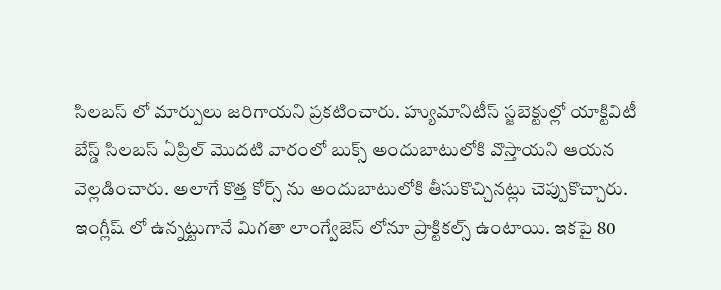సిలబస్‌ ‌లో మార్పులు జరిగాయని ప్రకటించారు. హ్యుమానిటీస్‌ ‌స్జబెక్టుల్లో యాక్టివిటీ బేస్డ్ ‌సిలబస్‌ ఏ‌ప్రిల్‌ ‌మొదటి వారంలో బుక్స్ అం‌దుబాటులోకి వొస్తాయని ఆయ‌న‌ వెల్లడించారు. అలాగే కొత్త కోర్స్ ను అందుబాటులోకి తీసుకొచ్చినట్లు చెప్పుకొచ్చారు. ఇంగ్లీష్‌ లో ఉన్నట్టుగానే మిగతా లాంగ్వేజెస్‌ ‌లోనూ ప్రాక్టికల్స్ ఉం‌టాయి. ఇకపై 80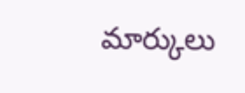మార్కులు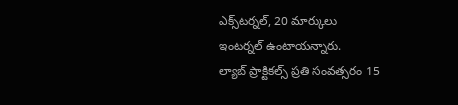ఎక్స్‌టర్నల్‌, 20 మార్కులు ఇంటర్నల్‌ ‌ఉంటాయన్నారు. ల్యాబ్‌ ‌ప్రాక్టికల్స్ ‌ప్రతి సంవత్సరం 15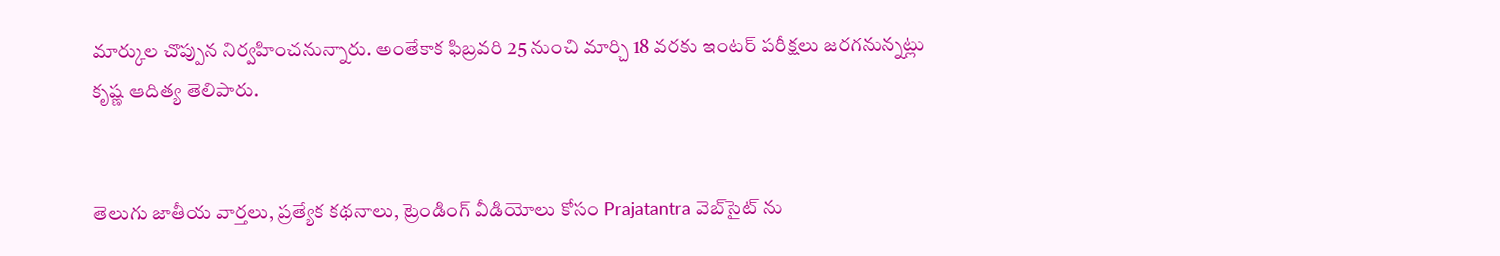మార్కుల చొప్పున నిర్వహించనున్నారు. అంతేకాక ఫిబ్రవరి 25 నుంచి మార్చి 18 వరకు ఇంటర్‌ ‌పరీక్షలు జరగనున్నట్లు కృష్ణ ఆదిత్య తెలిపారు.


తెలుగు జాతీయ వార్తలు, ప్రత్యేక కథనాలు, ట్రెండింగ్ వీడియోలు కోసం Prajatantra వెబ్‌సైట్ ను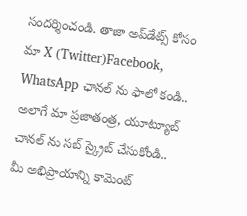సందర్శించండి. తాజా అప్‌డేట్స్ కోసం మా X (Twitter)Facebook, WhatsApp ఛానల్ ను ఫాలో కండి.. అలాగే మా ప్రజాతంత్ర, యూట్యూబ్ చానల్ ను సబ్ స్క్రైబ్ చేసుకోండి..   మీ అభిప్రాయాన్ని కామెంట్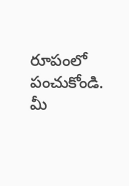రూపంలో పంచుకోండి. మీ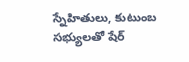స్నేహితులు, కుటుంబ సభ్యులతో షేర్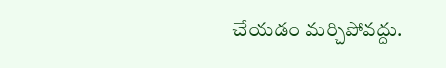చేయడం మర్చిపోవద్దు.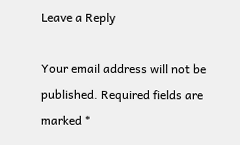Leave a Reply

Your email address will not be published. Required fields are marked *